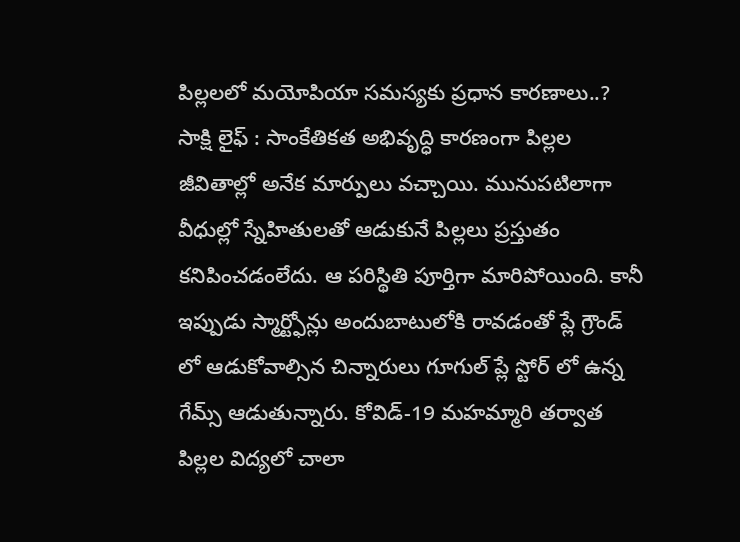పిల్లలలో మయోపియా సమస్యకు ప్రధాన కారణాలు..?
సాక్షి లైఫ్ : సాంకేతికత అభివృద్ధి కారణంగా పిల్లల జీవితాల్లో అనేక మార్పులు వచ్చాయి. మునుపటిలాగా వీధుల్లో స్నేహితులతో ఆడుకునే పిల్లలు ప్రస్తుతం కనిపించడంలేదు. ఆ పరిస్థితి పూర్తిగా మారిపోయింది. కానీ ఇప్పుడు స్మార్ట్ఫోన్లు అందుబాటులోకి రావడంతో ప్లే గ్రౌండ్ లో ఆడుకోవాల్సిన చిన్నారులు గూగుల్ ప్లే స్టోర్ లో ఉన్న గేమ్స్ ఆడుతున్నారు. కోవిడ్-19 మహమ్మారి తర్వాత పిల్లల విద్యలో చాలా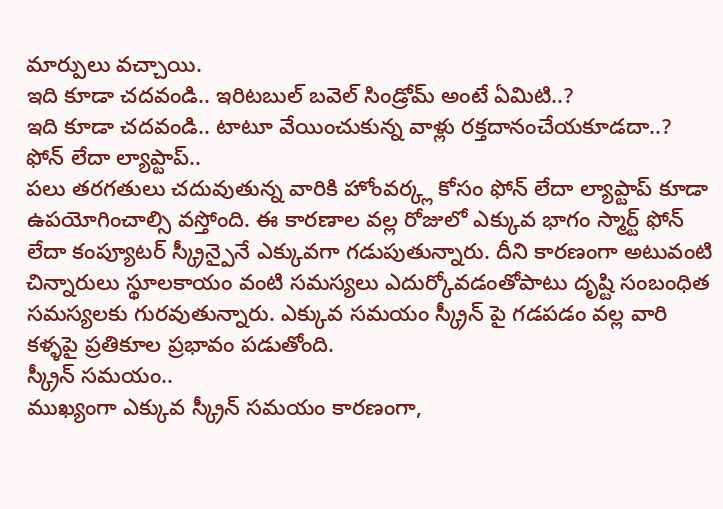మార్పులు వచ్చాయి.
ఇది కూడా చదవండి.. ఇరిటబుల్ బవెల్ సిండ్రోమ్ అంటే ఏమిటి..?
ఇది కూడా చదవండి.. టాటూ వేయించుకున్న వాళ్లు రక్తదానంచేయకూడదా..?
ఫోన్ లేదా ల్యాప్టాప్..
పలు తరగతులు చదువుతున్న వారికి హోంవర్క్ల కోసం ఫోన్ లేదా ల్యాప్టాప్ కూడా ఉపయోగించాల్సి వస్తోంది. ఈ కారణాల వల్ల రోజులో ఎక్కువ భాగం స్మార్ట్ ఫోన్ లేదా కంప్యూటర్ స్క్రీన్పైనే ఎక్కువగా గడుపుతున్నారు. దీని కారణంగా అటువంటి చిన్నారులు స్థూలకాయం వంటి సమస్యలు ఎదుర్కోవడంతోపాటు దృష్టి సంబంధిత సమస్యలకు గురవుతున్నారు. ఎక్కువ సమయం స్క్రీన్ పై గడపడం వల్ల వారి కళ్ళపై ప్రతికూల ప్రభావం పడుతోంది.
స్క్రీన్ సమయం..
ముఖ్యంగా ఎక్కువ స్క్రీన్ సమయం కారణంగా,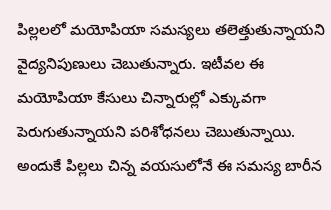పిల్లలలో మయోపియా సమస్యలు తలెత్తుతున్నాయని వైద్యనిపుణులు చెబుతున్నారు. ఇటీవల ఈ మయోపియా కేసులు చిన్నారుల్లో ఎక్కువగా పెరుగుతున్నాయని పరిశోధనలు చెబుతున్నాయి. అందుకే పిల్లలు చిన్న వయసులోనే ఈ సమస్య బారీన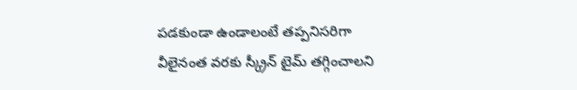పడకుండా ఉండాలంటే తప్పనిసరిగా వీలైనంత వరకు స్క్రీన్ టైమ్ తగ్గించాలని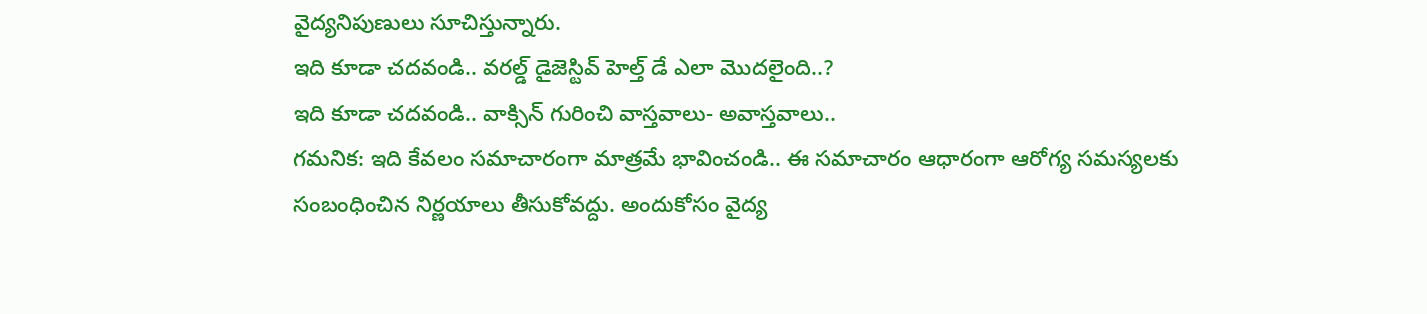వైద్యనిపుణులు సూచిస్తున్నారు.
ఇది కూడా చదవండి.. వరల్డ్ డైజెస్టివ్ హెల్త్ డే ఎలా మొదలైంది..?
ఇది కూడా చదవండి.. వాక్సిన్ గురించి వాస్తవాలు- అవాస్తవాలు..
గమనిక: ఇది కేవలం సమాచారంగా మాత్రమే భావించండి.. ఈ సమాచారం ఆధారంగా ఆరోగ్య సమస్యలకు సంబంధించిన నిర్ణయాలు తీసుకోవద్దు. అందుకోసం వైద్య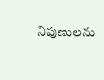నిపుణులను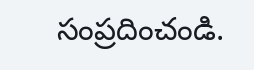సంప్రదించండి.